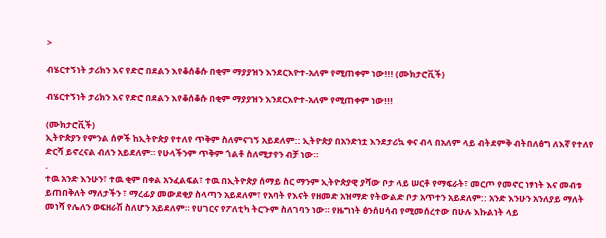>

ብሄርተኝነት ታሪክን እና የድሮ በደልን እየቆሰቆሱ በቂም ማያያዝን እንደርእዮተ-አለም የሚጠቀም ነው!!! (ሙክታሮቪች)

ብሄርተኝነት ታሪክን እና የድሮ በደልን እየቆሰቆሱ በቂም ማያያዝን እንደርእዮተ-አለም የሚጠቀም ነው!!!

(ሙክታሮቪች)
ኢትዮጵያን የምንል ሰዎች ከኢትዮጵያ የተለየ ጥቅም ስለምናገኝ አይደለም:: ኢትዮጵያ በአንድነቷ እንደታሪኳ ቀና ብላ በአለም ላይ ብትደምቅ ብትበለፅግ ለእኛ የተለየ ድርሻ ይኖረናል ብለን አይደለም። የሁላችንም ጥቅም ጎልቶ ስለሚታየን ብቻ ነው።
.
ተዉ አንድ እንሁን፣ ተዉ ቂም በቀል አንፈልፍል፣ ተዉ በኢትዮጵያ ሰማይ ስር ማንም ኢትዮጵያዊ ያሻው ቦታ ላይ ሠርቶ የማፍራት፣ መርጦ የመኖር ነፃነት እና መብቱ ይጠበቅለት ማለታችን ፣ ማረፊያ መውደቂያ ስላጣን አይደለም፣ የአባት የእናት የዘመድ አዝማድ የትውልድ ቦታ አጥተን አይደለም:: አንድ እንሁን አንለያይ ማለት መነሻ የሌለን ወፍዘራሽ ስለሆን አይደለም። የሀገርና የፖለቲካ ትርጉም ስለገባን ነው። የዜግነት ፅንሰሀሳብ የሚመሰረተው በሁሉ እኩልነት ላይ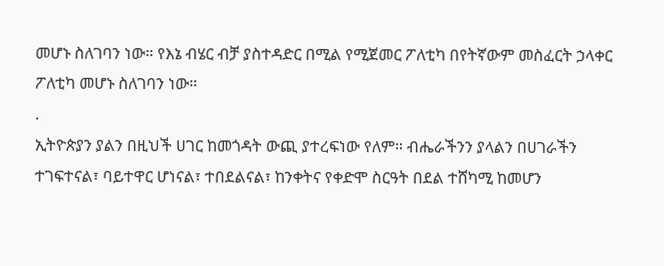መሆኑ ስለገባን ነው። የእኔ ብሄር ብቻ ያስተዳድር በሚል የሚጀመር ፖለቲካ በየትኛውም መስፈርት ኃላቀር ፖለቲካ መሆኑ ስለገባን ነው።
.
ኢትዮጵያን ያልን በዚህች ሀገር ከመጎዳት ውጪ ያተረፍነው የለም። ብሔራችንን ያላልን በሀገራችን ተገፍተናል፣ ባይተዋር ሆነናል፣ ተበደልናል፣ ከንቀትና የቀድሞ ስርዓት በደል ተሸካሚ ከመሆን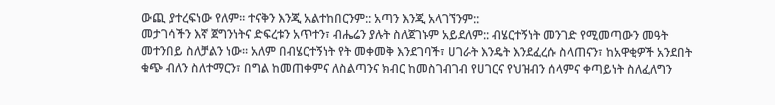ውጪ ያተረፍነው የለም። ተናቅን እንጂ አልተከበርንም:: አጣን እንጂ አላገኘንም::
መታገሳችን እኛ ጀግንነትና ድፍረቱን አጥተን፣ ብሔሬን ያሉት ስለጀገኑም አይደለም:: ብሄርተኝነት መንገድ የሚመጣውን መዓት መተንበይ ስለቻልን ነው። አለም በብሄርተኝነት የት መቀመቅ እንደገባች፣ ሀገራት እንዴት እንደፈረሱ ስላጠናን፣ ከአዋቂዎች አንደበት ቁጭ ብለን ስለተማርን፣ በግል ከመጠቀምና ለስልጣንና ክብር ከመስገብገብ የሀገርና የህዝብን ሰላምና ቀጣይነት ስለፈለግን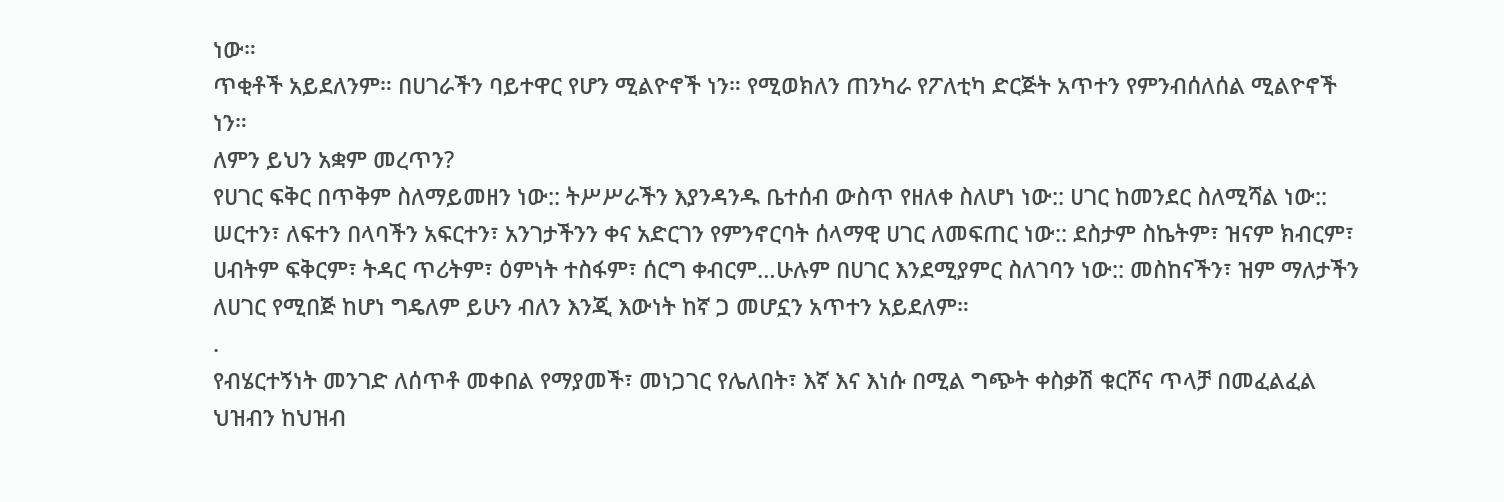ነው።
ጥቂቶች አይደለንም። በሀገራችን ባይተዋር የሆን ሚልዮኖች ነን። የሚወክለን ጠንካራ የፖለቲካ ድርጅት አጥተን የምንብሰለሰል ሚልዮኖች ነን።
ለምን ይህን አቋም መረጥን?
የሀገር ፍቅር በጥቅም ስለማይመዘን ነው:: ትሥሥራችን እያንዳንዱ ቤተሰብ ውስጥ የዘለቀ ስለሆነ ነው:: ሀገር ከመንደር ስለሚሻል ነው:: ሠርተን፣ ለፍተን በላባችን አፍርተን፣ አንገታችንን ቀና አድርገን የምንኖርባት ሰላማዊ ሀገር ለመፍጠር ነው:: ደስታም ስኬትም፣ ዝናም ክብርም፣ ሀብትም ፍቅርም፣ ትዳር ጥሪትም፣ ዕምነት ተስፋም፣ ሰርግ ቀብርም…ሁሉም በሀገር እንደሚያምር ስለገባን ነው:: መስከናችን፣ ዝም ማለታችን ለሀገር የሚበጅ ከሆነ ግዴለም ይሁን ብለን እንጂ እውነት ከኛ ጋ መሆኗን አጥተን አይደለም።
.
የብሄርተኝነት መንገድ ለሰጥቶ መቀበል የማያመች፣ መነጋገር የሌለበት፣ እኛ እና እነሱ በሚል ግጭት ቀስቃሽ ቁርሾና ጥላቻ በመፈልፈል ህዝብን ከህዝብ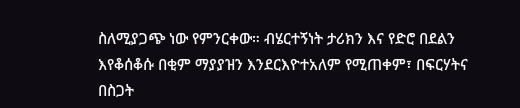ስለሚያጋጭ ነው የምንርቀው። ብሄርተኝነት ታሪክን እና የድሮ በደልን እየቆሰቆሱ በቂም ማያያዝን እንደርእዮተአለም የሚጠቀም፣ በፍርሃትና በስጋት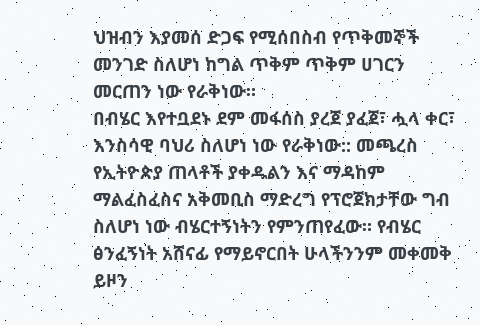ህዝብን እያመሰ ድጋፍ የሚሰበስብ የጥቅመኞች መንገድ ስለሆነ ከግል ጥቅም ጥቅም ሀገርን መርጠን ነው የራቅነው።
በብሄር እየተቧደኑ ደም መፋሰስ ያረጀ ያፈጀ፣ ሗላ ቀር፣ እንስሳዊ ባህሪ ስለሆነ ነው የራቅነው:: መጫረስ የኢትዮጵያ ጠላቶች ያቀዱልን እና ማዳከም ማልፈስፈስና አቅመቢስ ማድረግ የፕሮጀክታቸው ግብ ስለሆነ ነው ብሄርተኝነትን የምንጠየፈው። የብሄር ፅንፈኝነት አሸናፊ የማይኖርበት ሁላችንንም መቀመቅ ይዞን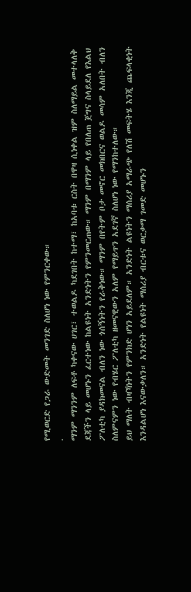የሚወርድ የጋራ ውድመት መንገድ ስለሆነ ነው የምንርቀው።
.
ማንም ማንንም ለፍቶ ካቀናው ሀገር፣ ተወልዶ ካደገበት ከተማ፣ ከአባቱ ርስት በዋዛ ሲነቀል ዝም ስለማይል መተላለቅ ደጃችን ላይ መሆኑን ፈርተነው ከልዩነት አንድነትን የምንመርጠው። ማንም በማንም ላይ የበለጠ ጀግና ስላይደለ የእልህ ፖለቲካ ያዳክመናል ብለን ነው ጎሰኝነትን የራቅነው። ማንም በየትም ቦታ መኖር መክበርና ወልዶ መሳም አለበት ብለን ስለምናምን ነው የብሄር ፖለቲካ ዘመናዊውን አለም የማይጥን አደገኛ ስለሆነ ነው የማንከተለው።
ይህ ማለት ብዛኻነትን የምንክድ ሆነን አይደለም። አንድነት ልዩነትን ማሰሪያ አማራጭ የለሽ መፍትሄ እንጂ ጨፍላቂነት እንዳልሆነ እናውቃለን። አንድነት የልዩነት ማሰሪያ ብርቱና ወርቃማ ገመድ መሆኑን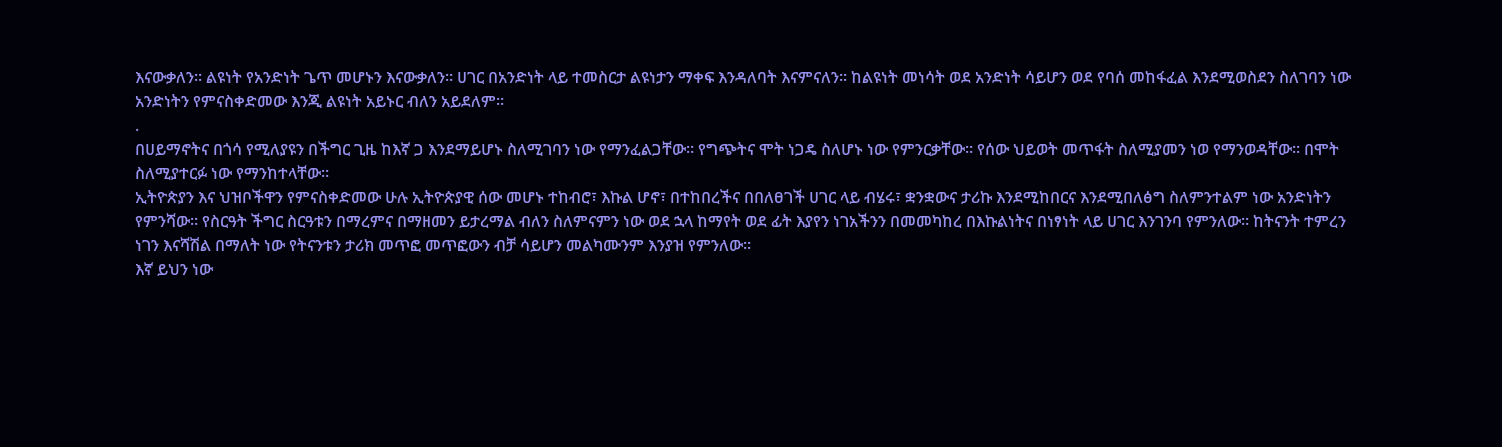እናውቃለን። ልዩነት የአንድነት ጌጥ መሆኑን እናውቃለን። ሀገር በአንድነት ላይ ተመስርታ ልዩነታን ማቀፍ እንዳለባት እናምናለን። ከልዩነት መነሳት ወደ አንድነት ሳይሆን ወደ የባሰ መከፋፈል እንደሚወስደን ስለገባን ነው አንድነትን የምናስቀድመው እንጂ ልዩነት አይኑር ብለን አይደለም።
.
በሀይማኖትና በጎሳ የሚለያዩን በችግር ጊዜ ከእኛ ጋ እንደማይሆኑ ስለሚገባን ነው የማንፈልጋቸው። የግጭትና ሞት ነጋዴ ስለሆኑ ነው የምንርቃቸው። የሰው ህይወት መጥፋት ስለሚያመን ነወ የማንወዳቸው። በሞት ስለሚያተርፉ ነው የማንከተላቸው።
ኢትዮጵያን እና ህዝቦችዋን የምናስቀድመው ሁሉ ኢትዮጵያዊ ሰው መሆኑ ተከብሮ፣ እኩል ሆኖ፣ በተከበረችና በበለፀገች ሀገር ላይ ብሄሩ፣ ቋንቋውና ታሪኩ እንደሚከበርና እንደሚበለፅግ ስለምንተልም ነው አንድነትን የምንሻው። የስርዓት ችግር ስርዓቱን በማረምና በማዘመን ይታረማል ብለን ስለምናምን ነው ወደ ኋላ ከማየት ወደ ፊት እያየን ነገአችንን በመመካከረ በእኩልነትና በነፃነት ላይ ሀገር እንገንባ የምንለው። ከትናንት ተምረን ነገን እናሻሽል በማለት ነው የትናንቱን ታሪክ መጥፎ መጥፎውን ብቻ ሳይሆን መልካሙንም እንያዝ የምንለው።
እኛ ይህን ነው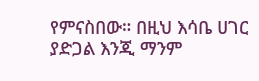የምናስበው። በዚህ እሳቤ ሀገር ያድጋል እንጂ ማንም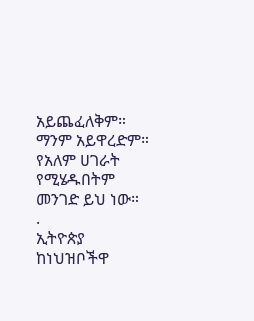አይጨፈለቅም። ማንም አይዋረድም። የአለም ሀገራት የሚሄዱበትም መንገድ ይህ ነው።
.
ኢትዮጵያ ከነህዝቦችዋ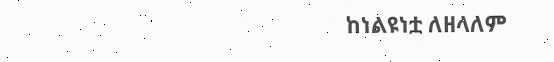ከነልዩነቷ ለዘላለም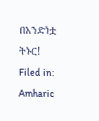በአንድነቷ ትኑር!
Filed in: Amharic